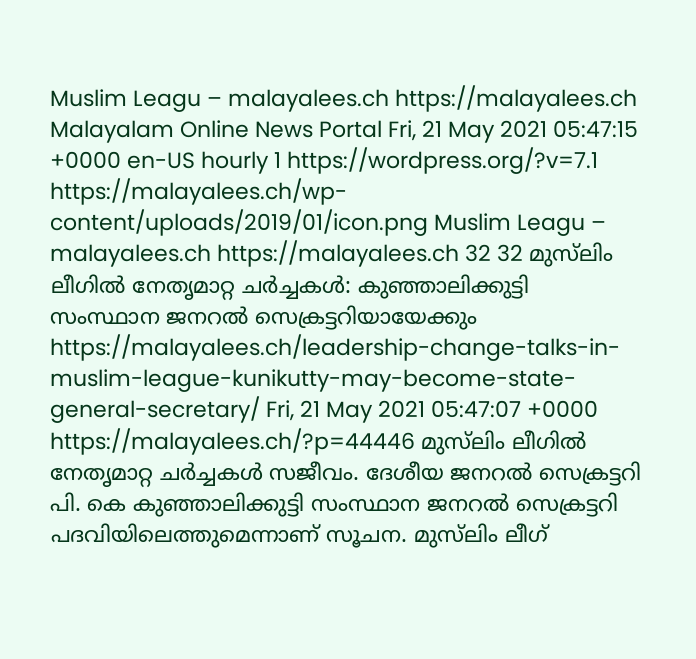Muslim Leagu – malayalees.ch https://malayalees.ch Malayalam Online News Portal Fri, 21 May 2021 05:47:15 +0000 en-US hourly 1 https://wordpress.org/?v=7.1 https://malayalees.ch/wp-content/uploads/2019/01/icon.png Muslim Leagu – malayalees.ch https://malayalees.ch 32 32 മുസ്‍ലിം ലീഗില്‍ നേതൃമാറ്റ ചര്‍ച്ചകള്‍: കുഞ്ഞാലിക്കുട്ടി സംസ്ഥാന ജനറല്‍ സെക്രട്ടറിയായേക്കും https://malayalees.ch/leadership-change-talks-in-muslim-league-kunikutty-may-become-state-general-secretary/ Fri, 21 May 2021 05:47:07 +0000 https://malayalees.ch/?p=44446 മുസ്‍ലിം ലീഗില്‍ നേതൃമാറ്റ ചര്‍ച്ചകള്‍ സജീവം. ദേശീയ ജനറല്‍ സെക്രട്ടറി പി. കെ കുഞ്ഞാലിക്കുട്ടി സംസ്ഥാന ജനറല്‍ സെക്രട്ടറി പദവിയിലെത്തുമെന്നാണ് സൂചന. മുസ്‍ലിം ലീഗ്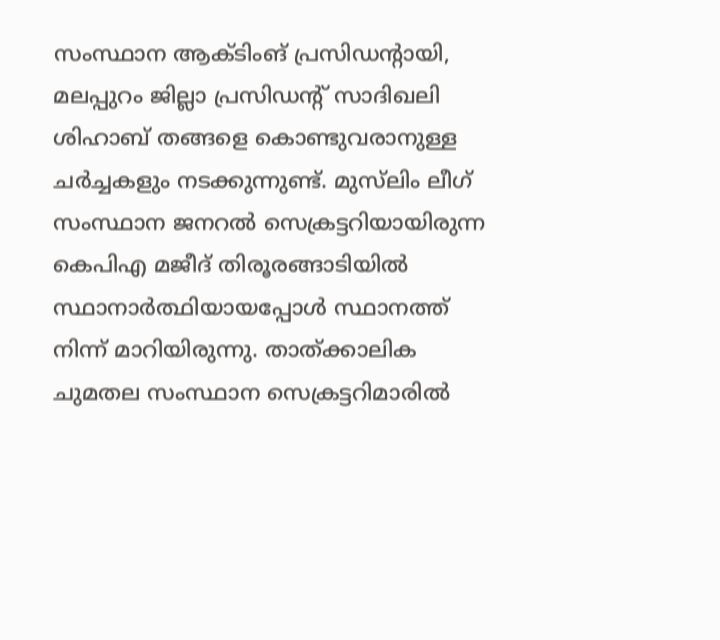സംസ്ഥാന ആക്ടിംങ് പ്രസിഡന്‍റായി, മലപ്പുറം ജില്ലാ പ്രസിഡന്‍റ് സാദിഖലി ശിഹാബ് തങ്ങളെ കൊണ്ടുവരാനുള്ള ചര്‍ച്ചകളും നടക്കുന്നുണ്ട്. മുസ്‍ലിം ലീഗ് സംസ്ഥാന ജനറല്‍ സെക്രട്ടറിയായിരുന്ന കെപിഎ മജീദ് തിരൂരങ്ങാടിയില്‍ സ്ഥാനാര്‍ത്ഥിയായപ്പോള്‍ സ്ഥാനത്ത് നിന്ന് മാറിയിരുന്നു. താത്ക്കാലിക ചുമതല സംസ്ഥാന സെക്രട്ടറിമാരില്‍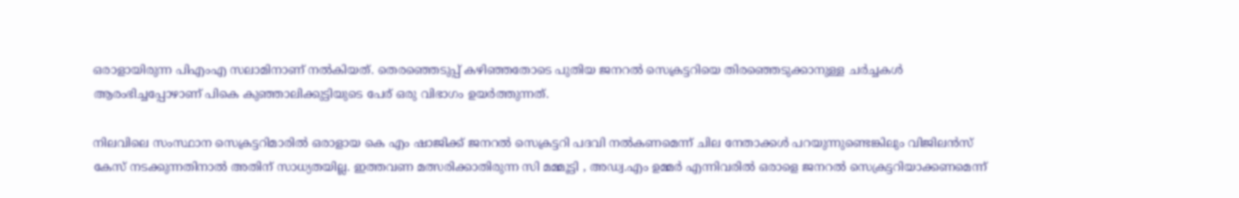ഒരാളായിരുന്ന പിഎംഎ സലാമിനാണ് നല്‍കിയത്. തെരഞ്ഞെടുപ്പ് കഴിഞ്ഞതോടെ പുതിയ ജനറല്‍ സെക്രട്ടറിയെ തിരഞ്ഞെടുക്കാനുള്ള ചര്‍ച്ചകള്‍ ആരംഭിച്ചപ്പോഴാണ് പികെ കുഞ്ഞാലിക്കുട്ടിയുടെ പേര് ഒരു വിഭാഗം ഉയര്‍ത്തുന്നത്.

നിലവിലെ സംസ്ഥാന സെക്രട്ടറിമാരില്‍ ഒരാളായ കെ എം ഷാജിക്ക് ജനറല്‍ സെക്രട്ടറി പദവി നല്‍കണമെന്ന് ചില നേതാക്കള്‍ പറയുന്നുണ്ടെങ്കിലും വിജിലന്‍സ് കേസ് നടക്കുന്നതിനാല്‍ അതിന് സാധ്യതയില്ല. ഇത്തവണ മത്സരിക്കാതിരുന്ന സി മമ്മൂട്ടി , അഡ്വ.എം ഉമ്മര്‍ എന്നിവരില്‍ ഒരാളെ ജനറല്‍ സെക്രട്ടറിയാക്കണമെന്ന്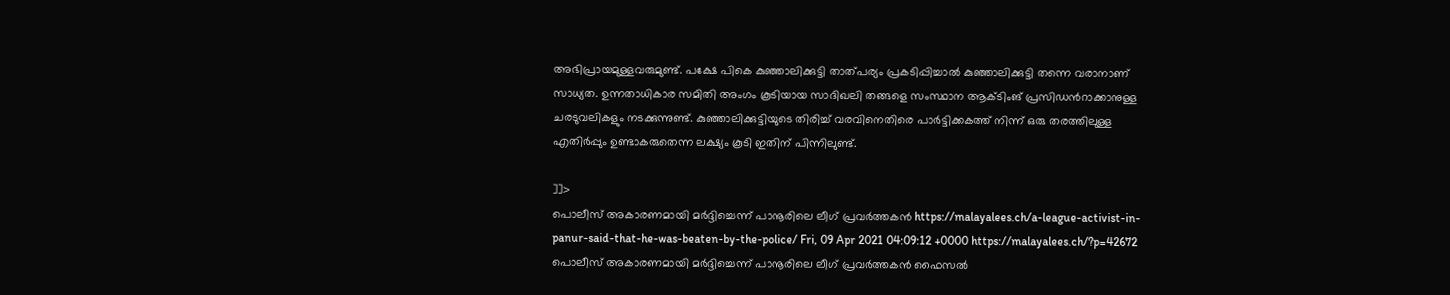അഭിപ്രായമുള്ളവരുമുണ്ട്. പക്ഷേ പികെ കുഞ്ഞാലിക്കുട്ടി താത്പര്യം പ്രകടിപ്പിച്ചാല്‍ കുഞ്ഞാലിക്കുട്ടി തന്നെ വരാനാണ് സാധ്യത. ഉന്നതാധികാര സമിതി അംഗം കൂടിയായ സാദിഖലി തങ്ങളെ സംസ്ഥാന ആക്ടിംങ് പ്രസിഡന്‍റാക്കാനുള്ള ചരടുവലികളും നടക്കുന്നുണ്ട്. കുഞ്ഞാലിക്കുട്ടിയുടെ തിരിച്ച് വരവിനെതിരെ പാര്‍ട്ടിക്കകത്ത് നിന്ന് ഒരു തരത്തിലുള്ള എതിര്‍പ്പും ഉണ്ടാകരുതെന്ന ലക്ഷ്യം കൂടി ഇതിന് പിന്നിലുണ്ട്.

]]>
പൊലീസ് അകാരണമായി മര്‍ദ്ദിച്ചെന്ന് പാനൂരിലെ ലീഗ് പ്രവര്‍ത്തകന്‍ https://malayalees.ch/a-league-activist-in-panur-said-that-he-was-beaten-by-the-police/ Fri, 09 Apr 2021 04:09:12 +0000 https://malayalees.ch/?p=42672 പൊലീസ് അകാരണമായി മര്‍ദ്ദിച്ചെന്ന് പാനൂരിലെ ലീഗ് പ്രവര്‍ത്തകന്‍ ഫൈസല്‍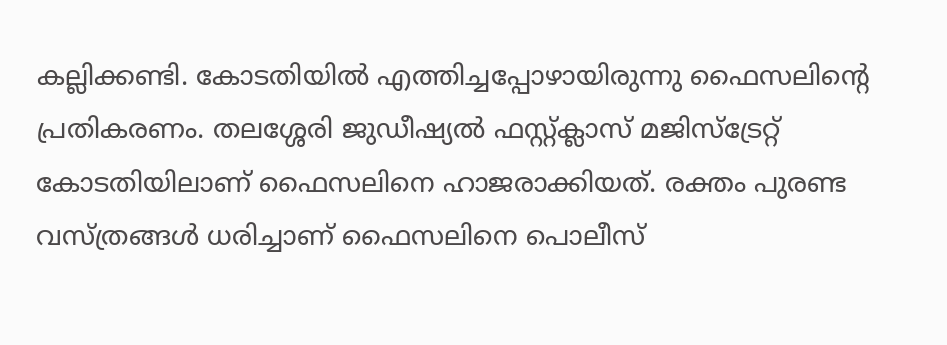കല്ലിക്കണ്ടി. കോടതിയില്‍ എത്തിച്ചപ്പോഴായിരുന്നു ഫൈസലിന്‍റെ പ്രതികരണം. തലശ്ശേരി ജുഡീഷ്യല്‍ ഫസ്റ്റ്ക്ലാസ് മജിസ്ട്രേറ്റ് കോടതിയിലാണ് ഫൈസലിനെ ഹാജരാക്കിയത്. രക്തം പുരണ്ട വസ്ത്രങ്ങള്‍ ധരിച്ചാണ് ഫൈസലിനെ പൊലീസ്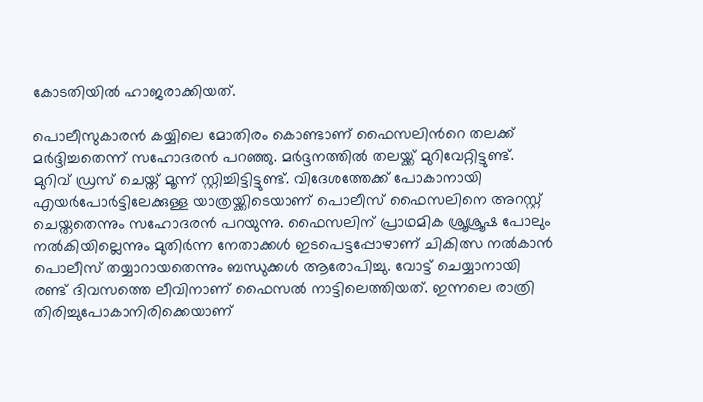കോടതിയില്‍ ഹാജരാക്കിയത്.

പൊലീസുകാരന്‍ കയ്യിലെ മോതിരം കൊണ്ടാണ് ഫൈസലിന്‍റെ തലക്ക് മര്‍ദ്ദിച്ചതെന്ന് സഹോദരന്‍ പറഞ്ഞു. മര്‍ദ്ദനത്തില്‍ തലയ്ക്ക് മുറിവേറ്റിട്ടുണ്ട്. മുറിവ് ഡ്രസ് ചെയ്ത് മൂന്ന് സ്റ്റിച്ചിട്ടിട്ടുണ്ട്. വിദേശത്തേക്ക് പോകാനായി എയര്‍പോര്‍ട്ടിലേക്കുള്ള യാത്രയ്ക്കിടെയാണ് പൊലീസ് ഫൈസലിനെ അറസ്റ്റ് ചെയ്തതെന്നും സഹോദരന്‍ പറയുന്നു. ഫൈസലിന് പ്രാഥമിക ശ്രൂശ്രൂഷ പോലും നല്‍കിയില്ലെന്നും മുതിര്‍ന്ന നേതാക്കള്‍ ഇടപെട്ടപ്പോഴാണ് ചികിത്സ നല്‍കാന്‍ പൊലീസ് തയ്യാറായതെന്നും ബന്ധുക്കള്‍ ആരോപിച്ചു. വോട്ട് ചെയ്യാനായി രണ്ട് ദിവസത്തെ ലീവിനാണ് ഫൈസല്‍ നാട്ടിലെത്തിയത്. ഇന്നലെ രാത്രി തിരിച്ചുപോകാനിരിക്കെയാണ്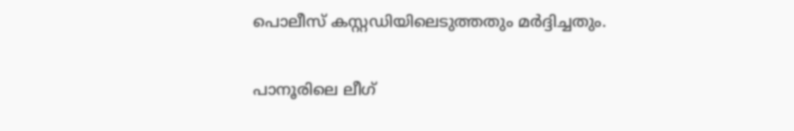പൊലീസ് കസ്റ്റഡിയിലെടുത്തതും മര്‍ദ്ദിച്ചതും.

പാനൂരിലെ ലീഗ്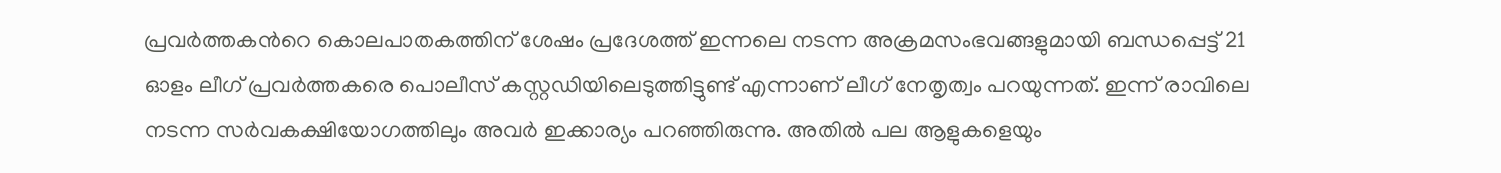പ്രവര്‍ത്തകന്‍റെ കൊലപാതകത്തിന് ശേഷം പ്രദേശത്ത് ഇന്നലെ നടന്ന അക്രമസംഭവങ്ങളുമായി ബന്ധപ്പെട്ട് 21 ഓളം ലീഗ് പ്രവര്‍ത്തകരെ പൊലീസ് കസ്റ്റഡിയിലെടുത്തിട്ടുണ്ട് എന്നാണ് ലീഗ് നേതൃത്വം പറയുന്നത്. ഇന്ന് രാവിലെ നടന്ന സര്‍വകക്ഷിയോഗത്തിലും അവര്‍ ഇക്കാര്യം പറഞ്ഞിരുന്നു. അതില്‍ പല ആളുകളെയും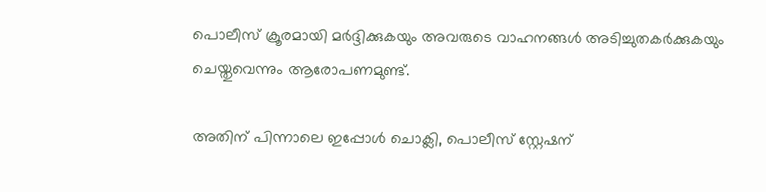പൊലീസ് ക്രൂരമായി മര്‍ദ്ദിക്കുകയും അവരുടെ വാഹനങ്ങള്‍ അടിച്ചുതകര്‍ക്കുകയും ചെയ്തുവെന്നും ആരോപണമുണ്ട്.

അതിന് പിന്നാലെ ഇപ്പോള്‍ ചൊക്ലി, പൊലീസ് സ്റ്റേഷന്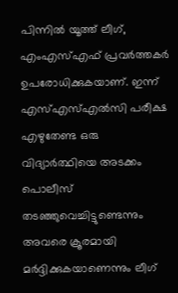പിന്നില്‍ യൂത്ത് ലീഗ്, എംഎസ്എഫ് പ്രവര്‍ത്തകര്‍ ഉപരോധിക്കുകയാണ്. ഇന്ന് എസ്എസ്എല്‍സി പരീക്ഷ എഴുതേണ്ട ഒരു വിദ്യാര്‍ത്ഥിയെ അടക്കം പൊലീസ് തടഞ്ഞുവെച്ചിട്ടുണ്ടെന്നും അവരെ ക്രൂരമായി മര്‍ദ്ദിക്കുകയാണെന്നും ലീഗ്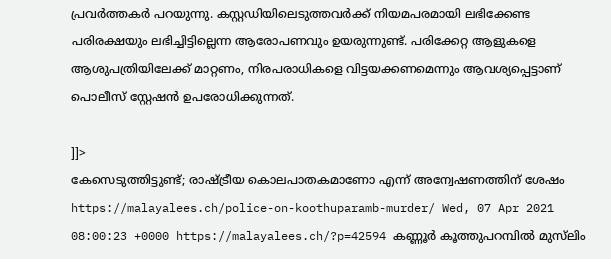പ്രവര്‍ത്തകര്‍ പറയുന്നു. കസ്റ്റഡിയിലെടുത്തവര്‍ക്ക് നിയമപരമായി ലഭിക്കേണ്ട പരിരക്ഷയും ലഭിച്ചിട്ടില്ലെന്ന ആരോപണവും ഉയരുന്നുണ്ട്. പരിക്കേറ്റ ആളുകളെ ആശുപത്രിയിലേക്ക് മാറ്റണം, നിരപരാധികളെ വിട്ടയക്കണമെന്നും ആവശ്യപ്പെട്ടാണ് പൊലീസ് സ്റ്റേഷന്‍ ഉപരോധിക്കുന്നത്.

]]>
കേസെടുത്തിട്ടുണ്ട്; രാഷ്ട്രീയ കൊലപാതകമാണോ എന്ന് അന്വേഷണത്തിന് ശേഷം https://malayalees.ch/police-on-koothuparamb-murder/ Wed, 07 Apr 2021 08:00:23 +0000 https://malayalees.ch/?p=42594 കണ്ണൂര്‍ കൂത്തുപറമ്പില്‍ മുസ്‍ലിം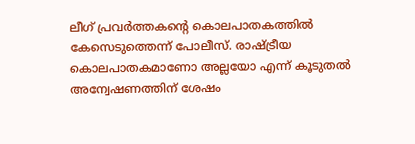ലീഗ് പ്രവർത്തകന്‍റെ കൊലപാതകത്തില്‍ കേസെടുത്തെന്ന് പോലീസ്. രാഷ്ട്രീയ കൊലപാതകമാണോ അല്ലയോ എന്ന് കൂടുതല്‍ അന്വേഷണത്തിന് ശേഷം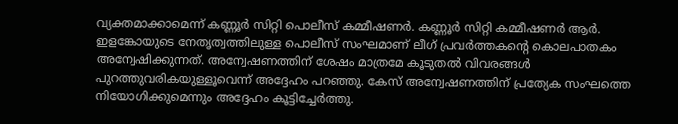വ്യക്തമാക്കാമെന്ന് കണ്ണൂര്‍ സിറ്റി പൊലീസ് കമ്മീഷണര്‍. കണ്ണൂര്‍ സിറ്റി കമ്മീഷണര്‍ ആര്‍. ഇളങ്കോയുടെ നേതൃത്വത്തിലുള്ള പൊലീസ് സംഘമാണ് ലീഗ് പ്രവര്‍ത്തകന്‍റെ കൊലപാതകം അന്വേഷിക്കുന്നത്. അന്വേഷണത്തിന് ശേഷം മാത്രമേ കൂടുതല്‍ വിവരങ്ങള്‍ പുറത്തുവരികയുള്ളൂവെന്ന് അദ്ദേഹം പറഞ്ഞു. കേസ് അന്വേഷണത്തിന് പ്രത്യേക സംഘത്തെ നിയോഗിക്കുമെന്നും അദ്ദേഹം കൂട്ടിച്ചേര്‍ത്തു.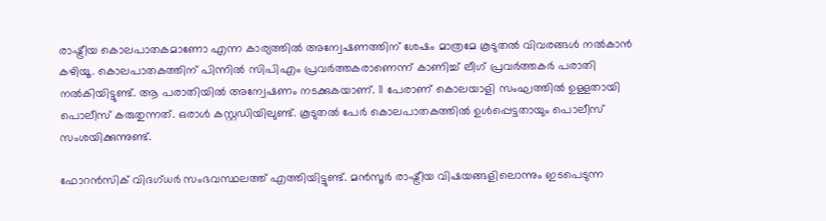രാഷ്ട്രീയ കൊലപാതകമാണോ എന്ന കാര്യത്തില്‍ അന്വേഷണത്തിന് ശേഷം മാത്രമേ കൂടുതല്‍ വിവരങ്ങള്‍ നല്‍കാന്‍ കഴിയൂ. കൊലപാതകത്തിന് പിന്നില്‍ സിപിഎം പ്രവര്‍ത്തകരാണെന്ന് കാണിച്ച് ലീഗ് പ്രവര്‍ത്തകര്‍ പരാതി നല്‍കിയിട്ടുണ്ട്. ആ പരാതിയില്‍ അന്വേഷണം നടക്കുകയാണ്. 11 പേരാണ് കൊലയാളി സംഘത്തില്‍ ഉള്ളതായി പൊലീസ് കരുതുന്നത്. ഒരാള്‍ കസ്റ്റഡിയിലുണ്ട്. കൂടുതല്‍ പേര്‍ കൊലപാതകത്തില്‍ ഉള്‍പ്പെട്ടതായും പൊലീസ് സംശയിക്കുന്നുണ്ട്.

ഫോറന്‍സിക് വിദഗ്ധര്‍ സംഭവസ്ഥലത്ത് എത്തിയിട്ടുണ്ട്. മന്‍സൂര്‍ രാഷ്ട്രീയ വിഷയങ്ങളിലൊന്നും ഇടപെടുന്ന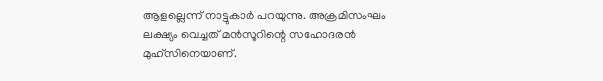ആളല്ലെന്ന് നാട്ടുകാര്‍ പറയുന്നു. അക്രമിസംഘം ലക്ഷ്യം വെച്ചത് മന്‍സൂറിന്റെ സഹോദരന്‍ മുഹ്‍സിനെയാണ്.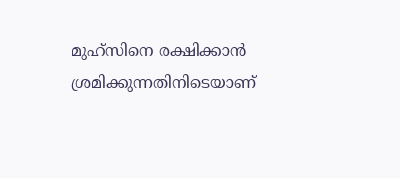മുഹ്‍സിനെ രക്ഷിക്കാന്‍ ശ്രമിക്കുന്നതിനിടെയാണ്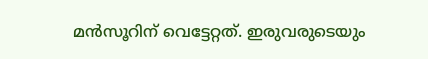മന്‍സൂറിന് വെട്ടേറ്റത്. ഇരുവരുടെയും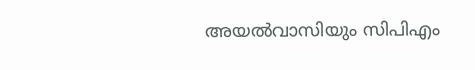അയല്‍വാസിയും സിപിഎം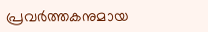പ്രവര്‍ത്തകനുമായ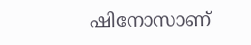ഷിനോസാണ്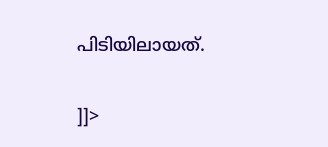പിടിയിലായത്.

]]>